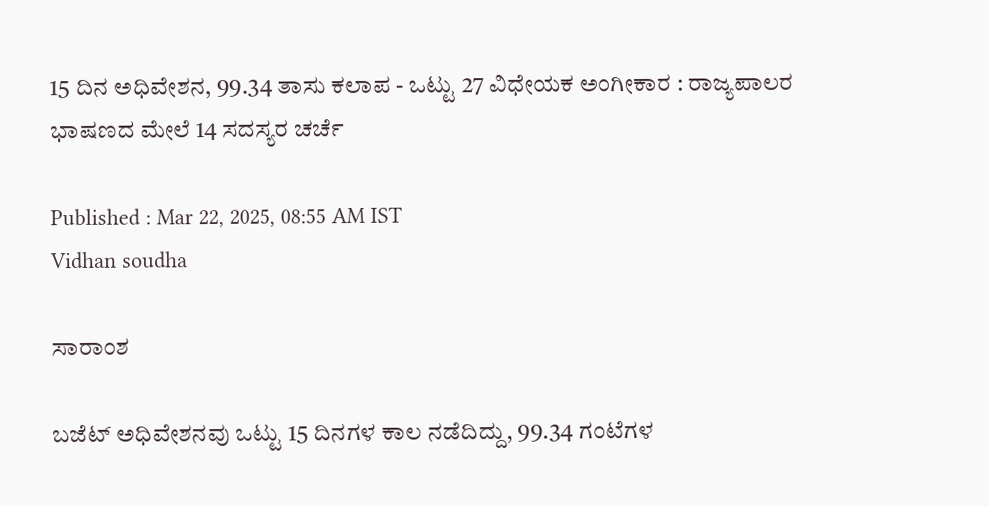15 ದಿನ ಅಧಿವೇಶನ, 99.34 ತಾಸು ಕಲಾಪ - ಒಟ್ಟು 27 ವಿಧೇಯಕ ಅಂಗೀಕಾರ : ರಾಜ್ಯಪಾಲರ ಭಾಷಣದ ಮೇಲೆ 14 ಸದಸ್ಯರ ಚರ್ಚೆ

Published : Mar 22, 2025, 08:55 AM IST
Vidhan soudha

ಸಾರಾಂಶ

ಬಜೆಟ್‌ ಅಧಿವೇಶನವು ಒಟ್ಟು 15 ದಿನಗಳ ಕಾಲ ನಡೆದಿದ್ದು, 99.34 ಗಂಟೆಗಳ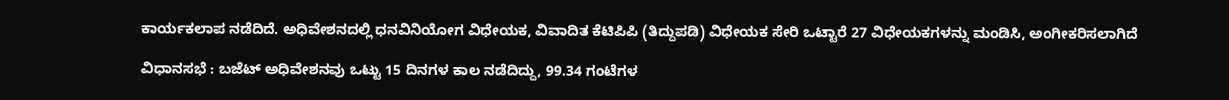ಕಾರ್ಯಕಲಾಪ ನಡೆದಿದೆ. ಅಧಿವೇಶನದಲ್ಲಿ ಧನವಿನಿಯೋಗ ವಿಧೇಯಕ, ವಿವಾದಿತ ಕೆಟಿಪಿಪಿ (ತಿದ್ದುಪಡಿ) ವಿಧೇಯಕ ಸೇರಿ ಒಟ್ಟಾರೆ 27 ವಿಧೇಯಕಗಳನ್ನು ಮಂಡಿಸಿ, ಅಂಗೀಕರಿಸಲಾಗಿದೆ

ವಿಧಾನಸಭೆ : ಬಜೆಟ್‌ ಅಧಿವೇಶನವು ಒಟ್ಟು 15 ದಿನಗಳ ಕಾಲ ನಡೆದಿದ್ದು, 99.34 ಗಂಟೆಗಳ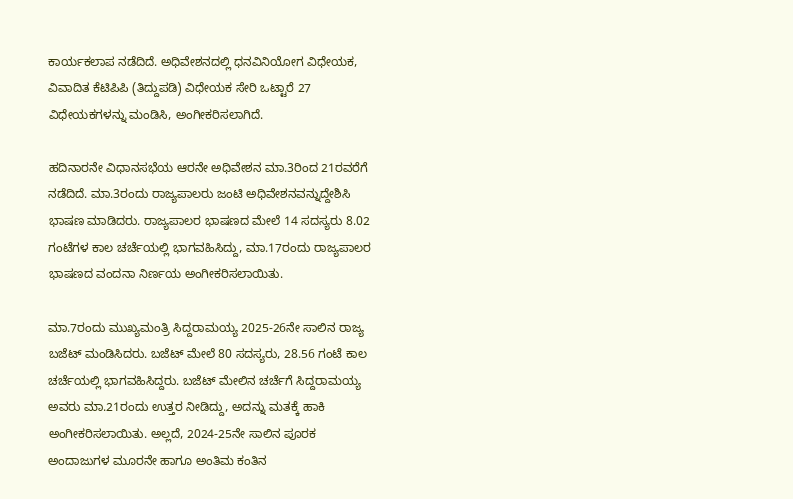ಕಾರ್ಯಕಲಾಪ ನಡೆದಿದೆ. ಅಧಿವೇಶನದಲ್ಲಿ ಧನವಿನಿಯೋಗ ವಿಧೇಯಕ, ವಿವಾದಿತ ಕೆಟಿಪಿಪಿ (ತಿದ್ದುಪಡಿ) ವಿಧೇಯಕ ಸೇರಿ ಒಟ್ಟಾರೆ 27 ವಿಧೇಯಕಗಳನ್ನು ಮಂಡಿಸಿ, ಅಂಗೀಕರಿಸಲಾಗಿದೆ.

ಹದಿನಾರನೇ ವಿಧಾನಸಭೆಯ ಆರನೇ ಅಧಿವೇಶನ ಮಾ.3ರಿಂದ 21ರವರೆಗೆ ನಡೆದಿದೆ. ಮಾ.3ರಂದು ರಾಜ್ಯಪಾಲರು ಜಂಟಿ ಅಧಿವೇಶನವನ್ನುದ್ದೇಶಿಸಿ ಭಾಷಣ ಮಾಡಿದರು. ರಾಜ್ಯಪಾಲರ ಭಾಷಣದ ಮೇಲೆ 14 ಸದಸ್ಯರು 8.02 ಗಂಟೆಗಳ ಕಾಲ ಚರ್ಚೆಯಲ್ಲಿ ಭಾಗವಹಿಸಿದ್ದು, ಮಾ.17ರಂದು ರಾಜ್ಯಪಾಲರ ಭಾಷಣದ ವಂದನಾ ನಿರ್ಣಯ ಅಂಗೀಕರಿಸಲಾಯಿತು.

ಮಾ.7ರಂದು ಮುಖ್ಯಮಂತ್ರಿ ಸಿದ್ದರಾಮಯ್ಯ 2025-26ನೇ ಸಾಲಿನ ರಾಜ್ಯ ಬಜೆಟ್‌ ಮಂಡಿಸಿದರು. ಬಜೆಟ್‌ ಮೇಲೆ 80 ಸದಸ್ಯರು, 28.56 ಗಂಟೆ ಕಾಲ ಚರ್ಚೆಯಲ್ಲಿ ಭಾಗವಹಿಸಿದ್ದರು. ಬಜೆಟ್ ಮೇಲಿನ ಚರ್ಚೆಗೆ ಸಿದ್ದರಾಮಯ್ಯ ಅವರು ಮಾ.21ರಂದು ಉತ್ತರ ನೀಡಿದ್ದು, ಅದನ್ನು ಮತಕ್ಕೆ ಹಾಕಿ ಅಂಗೀಕರಿಸಲಾಯಿತು. ಅಲ್ಲದೆ, 2024-25ನೇ ಸಾಲಿನ ಪೂರಕ ಅಂದಾಜುಗಳ ಮೂರನೇ ಹಾಗೂ ಅಂತಿಮ ಕಂತಿನ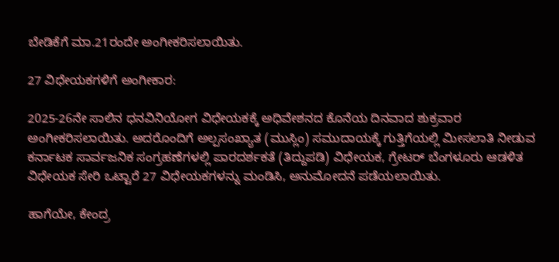ಬೇಡಿಕೆಗೆ ಮಾ.21ರಂದೇ ಅಂಗೀಕರಿಸಲಾಯಿತು.

27 ವಿಧೇಯಕಗಳಿಗೆ ಅಂಗೀಕಾರ:

2025-26ನೇ ಸಾಲಿನ ಧನವಿನಿಯೋಗ ವಿಧೇಯಕಕ್ಕೆ ಅಧಿವೇಶನದ ಕೊನೆಯ ದಿನವಾದ ಶುಕ್ರವಾರ ಅಂಗೀಕರಿಸಲಾಯಿತು. ಅದರೊಂದಿಗೆ ಅಲ್ಪಸಂಖ್ಯಾತ (ಮುಸ್ಲಿಂ) ಸಮುದಾಯಕ್ಕೆ ಗುತ್ತಿಗೆಯಲ್ಲಿ ಮೀಸಲಾತಿ ನೀಡುವ ಕರ್ನಾಟಕ ಸಾರ್ವಜನಿಕ ಸಂಗ್ರಹಣೆಗಳಲ್ಲಿ ಪಾರದರ್ಶಕತೆ (ತಿದ್ದುಪಡಿ) ವಿಧೇಯಕ, ಗ್ರೇಟರ್‌ ಬೆಂಗಳೂರು ಆಡಳಿತ ವಿಧೇಯಕ ಸೇರಿ ಒಟ್ಟಾರೆ 27 ವಿಧೇಯಕಗಳನ್ನು ಮಂಡಿಸಿ, ಅನುಮೋದನೆ ಪಡೆಯಲಾಯಿತು.

ಹಾಗೆಯೇ, ಕೇಂದ್ರ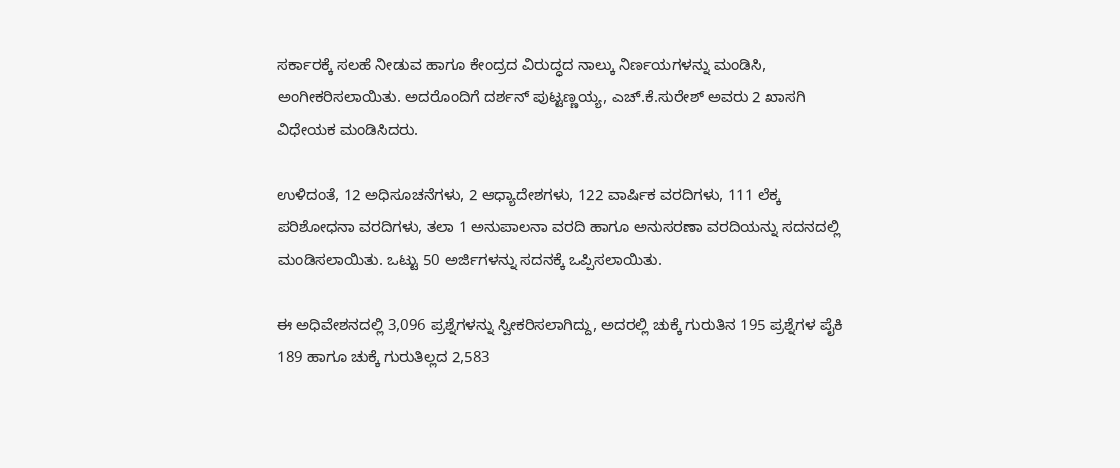ಸರ್ಕಾರಕ್ಕೆ ಸಲಹೆ ನೀಡುವ ಹಾಗೂ ಕೇಂದ್ರದ ವಿರುದ್ಧದ ನಾಲ್ಕು ನಿರ್ಣಯಗಳನ್ನು ಮಂಡಿಸಿ, ಅಂಗೀಕರಿಸಲಾಯಿತು. ಅದರೊಂದಿಗೆ ದರ್ಶನ್‌ ಪುಟ್ಟಣ್ಣಯ್ಯ, ಎಚ್‌.ಕೆ.ಸುರೇಶ್‌ ಅವರು 2 ಖಾಸಗಿ ವಿಧೇಯಕ ಮಂಡಿಸಿದರು.

ಉಳಿದಂತೆ, 12 ಅಧಿಸೂಚನೆಗಳು, 2 ಆಧ್ಯಾದೇಶಗಳು, 122 ವಾರ್ಷಿಕ ವರದಿಗಳು, 111 ಲೆಕ್ಕ ಪರಿಶೋಧನಾ ವರದಿಗಳು, ತಲಾ 1 ಅನುಪಾಲನಾ ವರದಿ ಹಾಗೂ ಅನುಸರಣಾ ವರದಿಯನ್ನು ಸದನದಲ್ಲಿ ಮಂಡಿಸಲಾಯಿತು. ಒಟ್ಟು 50 ಅರ್ಜಿಗಳನ್ನು ಸದನಕ್ಕೆ ಒಪ್ಪಿಸಲಾಯಿತು.

ಈ ಅಧಿವೇಶನದಲ್ಲಿ 3,096 ಪ್ರಶ್ನೆಗಳನ್ನು ಸ್ವೀಕರಿಸಲಾಗಿದ್ದು, ಅದರಲ್ಲಿ ಚುಕ್ಕೆ ಗುರುತಿನ 195 ಪ್ರಶ್ನೆಗಳ ಪೈಕಿ 189 ಹಾಗೂ ಚುಕ್ಕೆ ಗುರುತಿಲ್ಲದ 2,583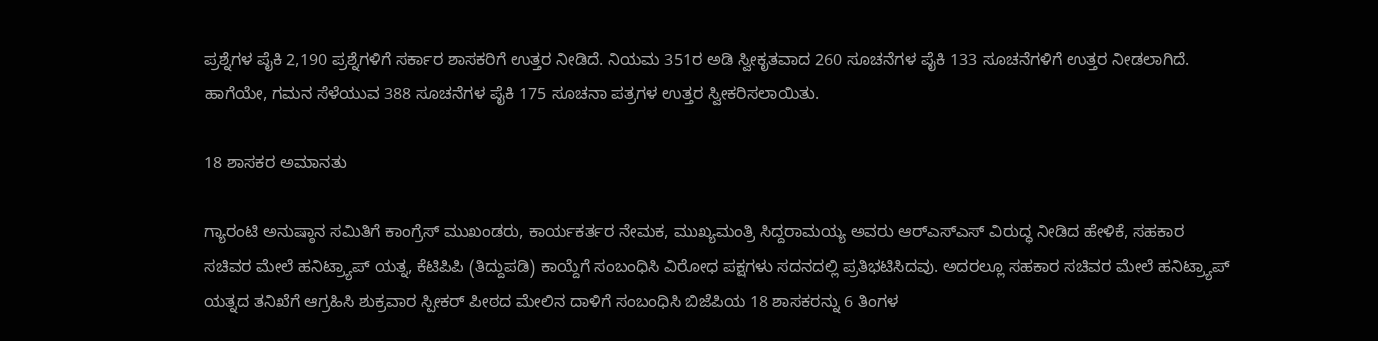ಪ್ರಶ್ನೆಗಳ ಪೈಕಿ 2,190 ಪ್ರಶ್ನೆಗಳಿಗೆ ಸರ್ಕಾರ ಶಾಸಕರಿಗೆ ಉತ್ತರ ನೀಡಿದೆ. ನಿಯಮ 351ರ ಅಡಿ ಸ್ವೀಕೃತವಾದ 260 ಸೂಚನೆಗಳ ಪೈಕಿ 133 ಸೂಚನೆಗಳಿಗೆ ಉತ್ತರ ನೀಡಲಾಗಿದೆ. ಹಾಗೆಯೇ, ಗಮನ ಸೆಳೆಯುವ 388 ಸೂಚನೆಗಳ ಪೈಕಿ 175 ಸೂಚನಾ ಪತ್ರಗಳ ಉತ್ತರ ಸ್ವೀಕರಿಸಲಾಯಿತು.

18 ಶಾಸಕರ ಅಮಾನತು

ಗ್ಯಾರಂಟಿ ಅನುಷ್ಠಾನ ಸಮಿತಿಗೆ ಕಾಂಗ್ರೆಸ್‌ ಮುಖಂಡರು, ಕಾರ್ಯಕರ್ತರ ನೇಮಕ, ಮುಖ್ಯಮಂತ್ರಿ ಸಿದ್ದರಾಮಯ್ಯ ಅವರು ಆರ್‌ಎಸ್‌ಎಸ್‌ ವಿರುದ್ಧ ನೀಡಿದ ಹೇಳಿಕೆ, ಸಹಕಾರ ಸಚಿವರ ಮೇಲೆ ಹನಿಟ್ರ್ಯಾಪ್ ಯತ್ನ, ಕೆಟಿಪಿಪಿ (ತಿದ್ದುಪಡಿ) ಕಾಯ್ದೆಗೆ ಸಂಬಂಧಿಸಿ ವಿರೋಧ ಪಕ್ಷಗಳು ಸದನದಲ್ಲಿ ಪ್ರತಿಭಟಿಸಿದವು. ಅದರಲ್ಲೂ ಸಹಕಾರ ಸಚಿವರ ಮೇಲೆ ಹನಿಟ್ರ್ಯಾಪ್ ಯತ್ನದ ತನಿಖೆಗೆ ಆಗ್ರಹಿಸಿ ಶುಕ್ರವಾರ ಸ್ಪೀಕರ್‌ ಪೀಠದ ಮೇಲಿನ ದಾಳಿಗೆ ಸಂಬಂಧಿಸಿ ಬಿಜೆಪಿಯ 18 ಶಾಸಕರನ್ನು 6 ತಿಂಗಳ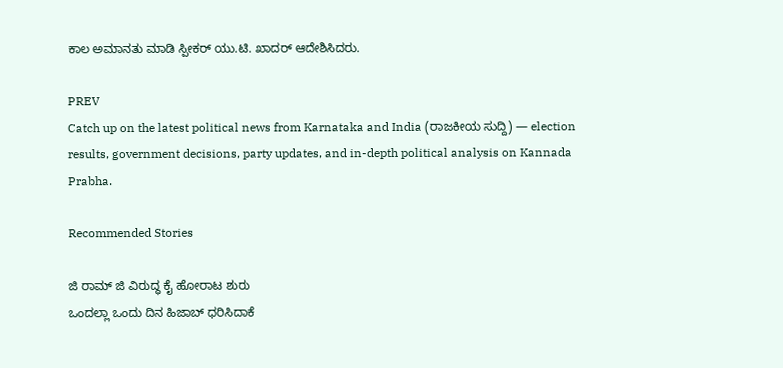ಕಾಲ ಅಮಾನತು ಮಾಡಿ ಸ್ಪೀಕರ್‌ ಯು.ಟಿ. ಖಾದರ್‌ ಆದೇಶಿಸಿದರು.

PREV
Catch up on the latest political news from Karnataka and India (ರಾಜಕೀಯ ಸುದ್ದಿ) — election results, government decisions, party updates, and in-depth political analysis on Kannada Prabha.

Recommended Stories

ಜಿ ರಾಮ್‌ ಜಿ ವಿರುದ್ಧ ಕೈ ಹೋರಾಟ ಶುರು
ಒಂದಲ್ಲಾ ಒಂದು ದಿನ ಹಿಜಾಬ್‌ ಧರಿಸಿದಾಕೆ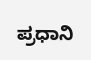ಪ್ರಧಾನಿ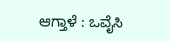ಆಗ್ತಾಳೆ : ಒವೈಸಿ